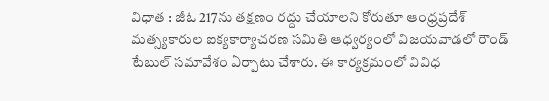విధాత : జీఓ 217ను తక్షణం రద్దు చేయాలని కోరుతూ ఆంధ్రప్రదేశ్ మత్స్యకారుల ఐక్యకార్యాచరణ సమితి ఆధ్వర్యంలో విజయవాడలో రౌండ్ టేబుల్ సమావేశం ఏర్పాటు చేశారు. ఈ కార్యక్రమంలో వివిధ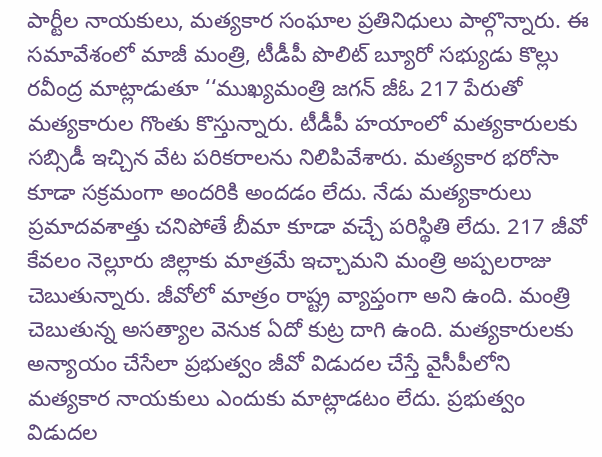పార్టీల నాయకులు, మత్యకార సంఘాల ప్రతినిధులు పాల్గొన్నారు. ఈ సమావేశంలో మాజీ మంత్రి, టీడీపీ పొలిట్ బ్యూరో సభ్యుడు కొల్లు రవీంద్ర మాట్లాడుతూ ‘‘ముఖ్యమంత్రి జగన్ జీఓ 217 పేరుతో మత్యకారుల గొంతు కొస్తున్నారు. టీడీపీ హయాంలో మత్యకారులకు సబ్సిడీ ఇచ్చిన వేట పరికరాలను నిలిపివేశారు. మత్యకార భరోసా కూడా సక్రమంగా అందరికి అందడం లేదు. నేడు మత్యకారులు ప్రమాదవశాత్తు చనిపోతే బీమా కూడా వచ్చే పరిస్థితి లేదు. 217 జీవో కేవలం నెల్లూరు జిల్లాకు మాత్రమే ఇచ్చామని మంత్రి అప్పలరాజు చెబుతున్నారు. జీవోలో మాత్రం రాష్ట్ర వ్యాప్తంగా అని ఉంది. మంత్రి చెబుతున్న అసత్యాల వెనుక ఏదో కుట్ర దాగి ఉంది. మత్యకారులకు అన్యాయం చేసేలా ప్రభుత్వం జీవో విడుదల చేస్తే వైసీపీలోని మత్యకార నాయకులు ఎందుకు మాట్లాడటం లేదు. ప్రభుత్వం విడుదల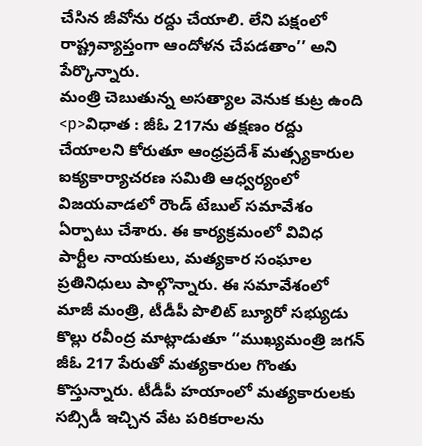చేసిన జీవోను రద్దు చేయాలి. లేని పక్షంలో రాష్ట్రవ్యాప్తంగా ఆందోళన చేపడతాం’’ అని పేర్కొన్నారు.
మంత్రి చెబుతున్న అసత్యాల వెనుక కుట్ర ఉంది
<p>విధాత : జీఓ 217ను తక్షణం రద్దు చేయాలని కోరుతూ ఆంధ్రప్రదేశ్ మత్స్యకారుల ఐక్యకార్యాచరణ సమితి ఆధ్వర్యంలో విజయవాడలో రౌండ్ టేబుల్ సమావేశం ఏర్పాటు చేశారు. ఈ కార్యక్రమంలో వివిధ పార్టీల నాయకులు, మత్యకార సంఘాల ప్రతినిధులు పాల్గొన్నారు. ఈ సమావేశంలో మాజీ మంత్రి, టీడీపీ పొలిట్ బ్యూరో సభ్యుడు కొల్లు రవీంద్ర మాట్లాడుతూ ‘‘ముఖ్యమంత్రి జగన్ జీఓ 217 పేరుతో మత్యకారుల గొంతు కొస్తున్నారు. టీడీపీ హయాంలో మత్యకారులకు సబ్సిడీ ఇచ్చిన వేట పరికరాలను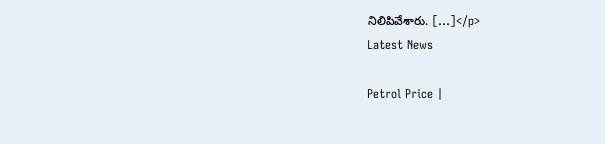నిలిపివేశారు. […]</p>
Latest News

Petrol Price |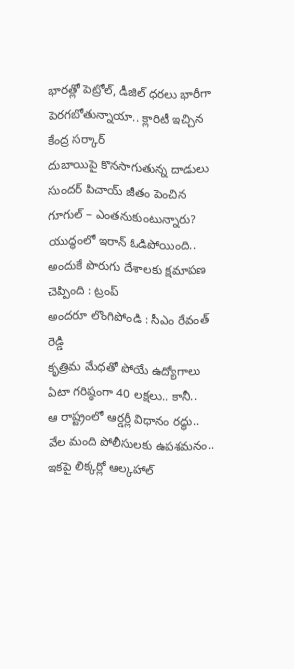భారత్లో పెట్రోల్, డీజిల్ ధరలు భారీగా పెరగబోతున్నాయా.. క్లారిటీ ఇచ్చిన కేంద్ర సర్కార్
దుబాయిపై కొనసాగుతున్న దాడులు
సుందర్ పిచాయ్ జీతం పెంచిన గూగుల్ – ఎంతనుకుంటున్నారు?
యుద్ధంలో ఇరాన్ ఓడిపోయింది.. అందుకే పొరుగు దేశాలకు క్షమాపణ చెప్పింది : ట్రంప్
అందరూ లొంగిపోండి : సీఎం రేవంత్ రెడ్డి
కృత్రిమ మేధతో పోయే ఉద్యోగాలు ఏటా గరిష్ఠంగా 40 లక్షలు.. కానీ..
ఆ రాష్ట్రంలో ఆర్డర్లీ విధానం రద్ధు.. వేల మంది పోలీసులకు ఉపశమనం..
ఇకపై లిక్కర్లో ఆల్కహాల్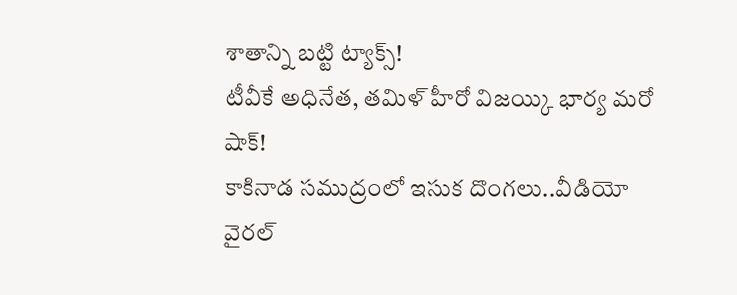శాతాన్ని బట్టి ట్యాక్స్!
టీవీకే అధినేత, తమిళ్ హీరో విజయ్కి భార్య మరో షాక్!
కాకినాడ సముద్రంలో ఇసుక దొంగలు..వీడియో వైరల్